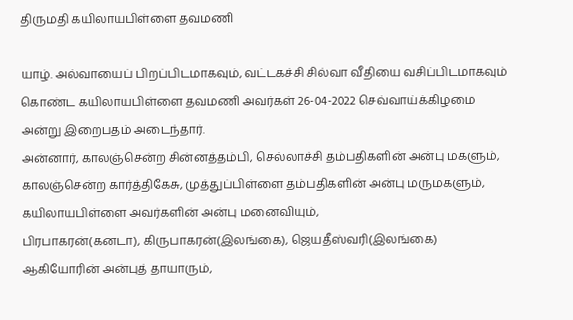திருமதி கயிலாயபிள்ளை தவமணி

யாழ். அல்வாயைப் பிறப்பிடமாகவும், வட்டகச்சி சில்வா வீதியை வசிப்பிடமாகவும் கொண்ட கயிலாயபிள்ளை தவமணி அவர்கள் 26-04-2022 செவ்வாய்க்கிழமை அன்று இறைபதம் அடைந்தார்.
அன்னார், காலஞ்சென்ற சின்னத்தம்பி, செல்லாச்சி தம்பதிகளின் அன்பு மகளும், காலஞ்சென்ற கார்த்திகேசு, முத்துப்பிள்ளை தம்பதிகளின் அன்பு மருமகளும்,
கயிலாயபிள்ளை அவர்களின் அன்பு மனைவியும்,
பிரபாகரன்(கனடா), கிருபாகரன்(இலங்கை), ஜெயதீஸ்வரி(இலங்கை) ஆகியோரின் அன்புத் தாயாரும்,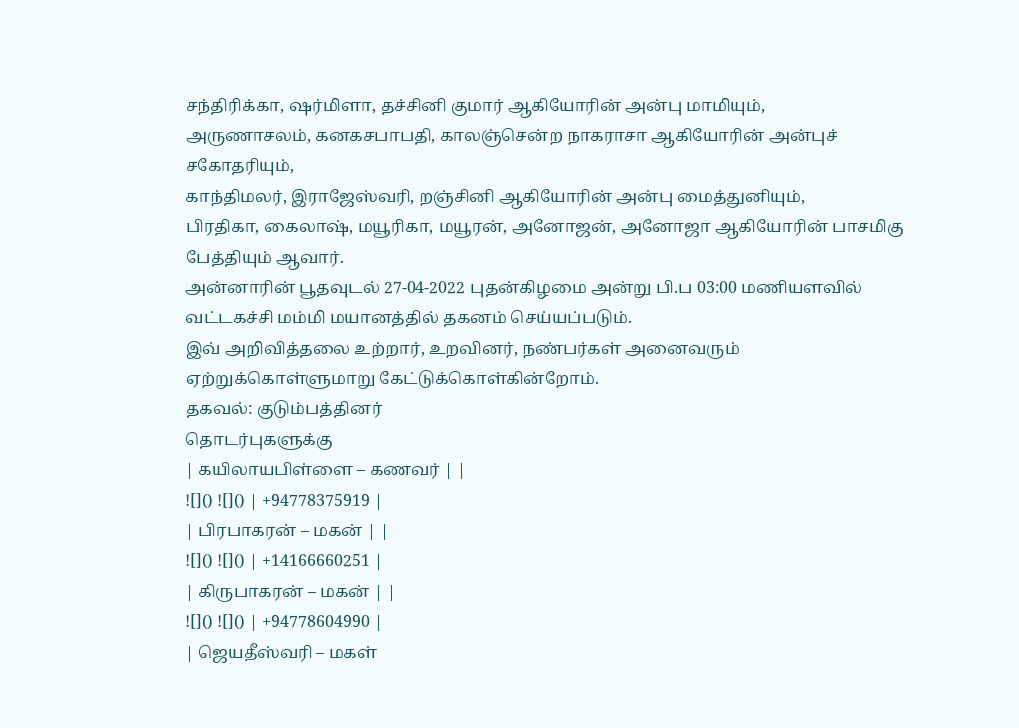சந்திரிக்கா, ஷர்மிளா, தச்சினி குமார் ஆகியோரின் அன்பு மாமியும்,
அருணாசலம், கனகசபாபதி, காலஞ்சென்ற நாகராசா ஆகியோரின் அன்புச் சகோதரியும்,
காந்திமலர், இராஜேஸ்வரி, றஞ்சினி ஆகியோரின் அன்பு மைத்துனியும்,
பிரதிகா, கைலாஷ், மயூரிகா, மயூரன், அனோஜன், அனோஜா ஆகியோரின் பாசமிகு பேத்தியும் ஆவார்.
அன்னாரின் பூதவுடல் 27-04-2022 புதன்கிழமை அன்று பி.ப 03:00 மணியளவில் வட்டகச்சி மம்மி மயானத்தில் தகனம் செய்யப்படும்.
இவ் அறிவித்தலை உற்றார், உறவினர், நண்பர்கள் அனைவரும் ஏற்றுக்கொள்ளுமாறு கேட்டுக்கொள்கின்றோம்.
தகவல்: குடும்பத்தினர்
தொடர்புகளுக்கு
| கயிலாயபிள்ளை – கணவர் | |
![]() ![]() | +94778375919 |
| பிரபாகரன் – மகன் | |
![]() ![]() | +14166660251 |
| கிருபாகரன் – மகன் | |
![]() ![]() | +94778604990 |
| ஜெயதீஸ்வரி – மகள்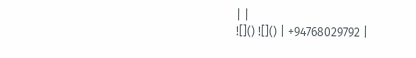| |
![]() ![]() | +94768029792 |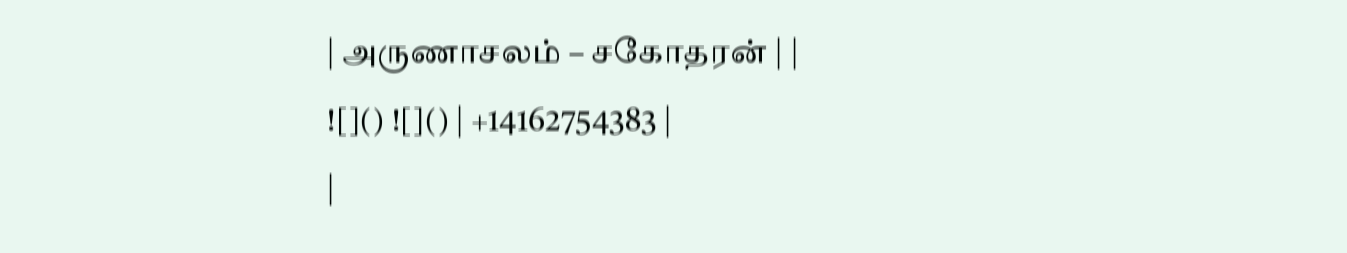| அருணாசலம் – சகோதரன் | |
![]() ![]() | +14162754383 |
|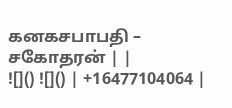கனகசபாபதி – சகோதரன் | |
![]() ![]() | +16477104064 |